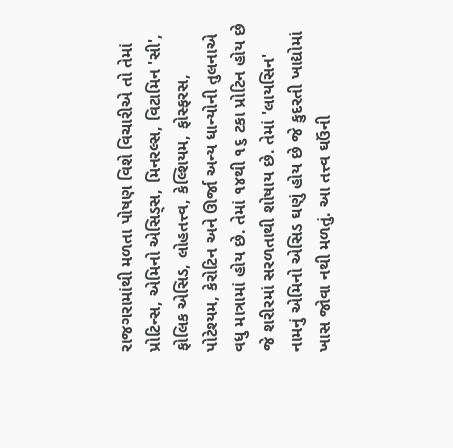રાજગરામાંથી મળતા પોષણ વિશે વિચારીએ તો તેમાં પ્રોટિન્સ, એમિનો એસિડ્સ, મિનરલ્સ, વિટામિન 'સી', ફોલિક એસિડ, લોહતત્ત્વ, કેલ્શિયમ, ફોસ્ફરસ, પોટેશ્યમ, કેરોટિન અને ઊર્જા અન્ય ધાન્યોની તુલનાએ વધુ માત્રામાં હોય છે. તેમાં ૧૪થી ૧૬ ટકા પ્રોટિન હોય છે જે શરીરમાં સરળતાથી શોષાય છે. તેમાં 'લાયસિન' નામનું એમિનો એસિડ ઘણું હોય છે જે કુદરતી ખાદ્યોમાં ખાસ જોવા નથી મળતું. આ તત્ત્વ ઘઉંની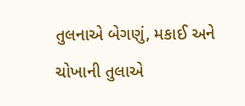તુલનાએ બેગણું, મકાઈ અને ચોખાની તુલાએ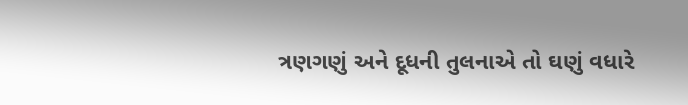ત્રણગણું અને દૂધની તુલનાએ તો ઘણું વધારે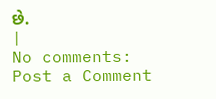છે.
|
No comments:
Post a Comment